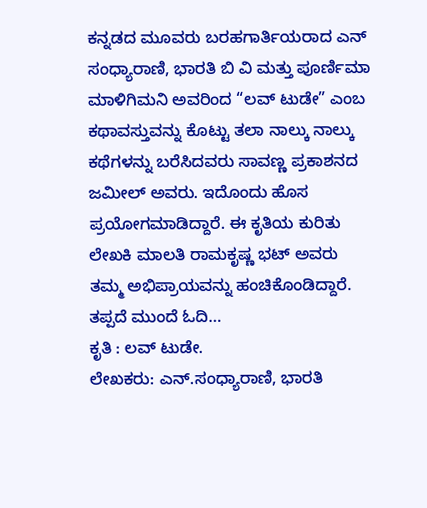ಕನ್ನಡದ ಮೂವರು ಬರಹಗಾರ್ತಿಯರಾದ ಎನ್ ಸಂಧ್ಯಾರಾಣಿ, ಭಾರತಿ ಬಿ ವಿ ಮತ್ತು ಪೂರ್ಣಿಮಾ ಮಾಳಿಗಿಮನಿ ಅವರಿಂದ “ಲವ್ ಟುಡೇ” ಎಂಬ ಕಥಾವಸ್ತುವನ್ನು ಕೊಟ್ಟು ತಲಾ ನಾಲ್ಕು ನಾಲ್ಕು ಕಥೆಗಳನ್ನು ಬರೆಸಿದವರು ಸಾವಣ್ಣ ಪ್ರಕಾಶನದ ಜಮೀಲ್ ಅವರು. ಇದೊಂದು ಹೊಸ ಪ್ರಯೋಗಮಾಡಿದ್ದಾರೆ. ಈ ಕೃತಿಯ ಕುರಿತು ಲೇಖಕಿ ಮಾಲತಿ ರಾಮಕೃಷ್ಣ ಭಟ್ ಅವರು ತಮ್ಮ ಅಭಿಪ್ರಾಯವನ್ನು ಹಂಚಿಕೊಂಡಿದ್ದಾರೆ. ತಪ್ಪದೆ ಮುಂದೆ ಓದಿ…
ಕೃತಿ : ಲವ್ ಟುಡೇ.
ಲೇಖಕರು: ಎನ್.ಸಂಧ್ಯಾರಾಣಿ, ಭಾರತಿ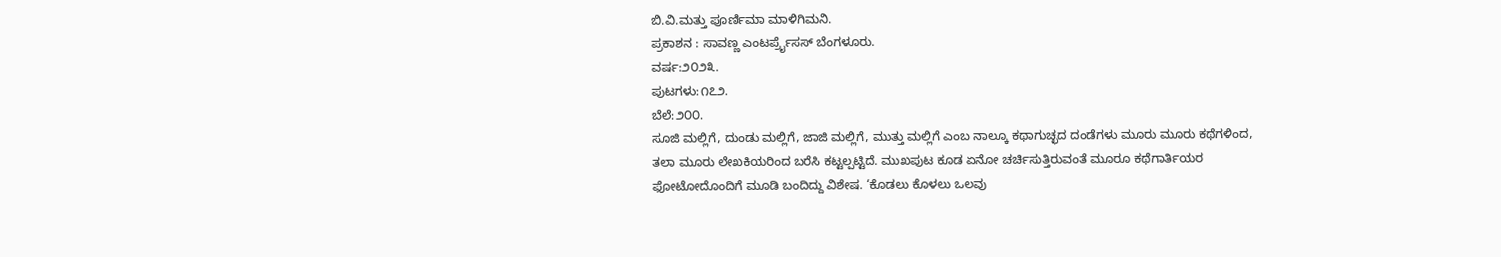ಬಿ.ವಿ.ಮತ್ತು ಪೂರ್ಣಿಮಾ ಮಾಳಿಗಿಮನಿ.
ಪ್ರಕಾಶನ : ಸಾವಣ್ಣ ಎಂಟರ್ಪ್ರೈಸಸ್ ಬೆಂಗಳೂರು.
ವರ್ಷ:೨೦೨೩.
ಪುಟಗಳು:೧೭೨.
ಬೆಲೆ:೨೦೦.
ಸೂಜಿ ಮಲ್ಲಿಗೆ, ದುಂಡು ಮಲ್ಲಿಗೆ, ಜಾಜಿ ಮಲ್ಲಿಗೆ, ಮುತ್ತು ಮಲ್ಲಿಗೆ ಎಂಬ ನಾಲ್ಕೂ ಕಥಾಗುಚ್ಛದ ದಂಡೆಗಳು ಮೂರು ಮೂರು ಕಥೆಗಳಿಂದ, ತಲಾ ಮೂರು ಲೇಖಕಿಯರಿಂದ ಬರೆಸಿ ಕಟ್ಟಲ್ಪಟ್ಟಿದೆ. ಮುಖಪುಟ ಕೂಡ ಏನೋ ಚರ್ಚಿಸುತ್ತಿರುವಂತೆ ಮೂರೂ ಕಥೆಗಾರ್ತಿಯರ ಫೋಟೋದೊಂದಿಗೆ ಮೂಡಿ ಬಂದಿದ್ದು ವಿಶೇಷ. ‘ಕೊಡಲು ಕೊಳಲು ಒಲವು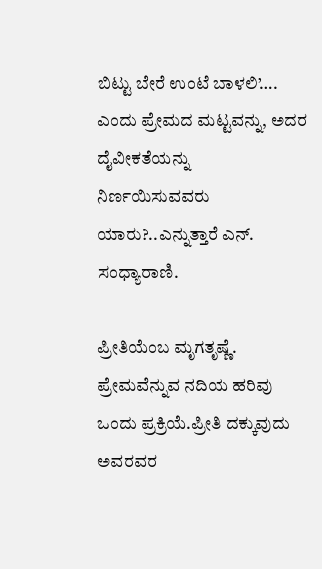ಬಿಟ್ಟು ಬೇರೆ ಉಂಟೆ ಬಾಳಲಿ’…. ಎಂದು ಪ್ರೇಮದ ಮಟ್ಟವನ್ನು, ಅದರ ದೈವೀಕತೆಯನ್ನು ನಿರ್ಣಯಿಸುವವರು ಯಾರು?..ಎನ್ನುತ್ತಾರೆ ಎನ್. ಸಂಧ್ಯಾರಾಣಿ.

ಪ್ರೀತಿಯೆಂಬ ಮೃಗತೃಷ್ಣೆ. ಪ್ರೇಮವೆನ್ನುವ ನದಿಯ ಹರಿವು ಒಂದು ಪ್ರಕ್ರಿಯೆ.ಪ್ರೀತಿ ದಕ್ಕುವುದು ಅವರವರ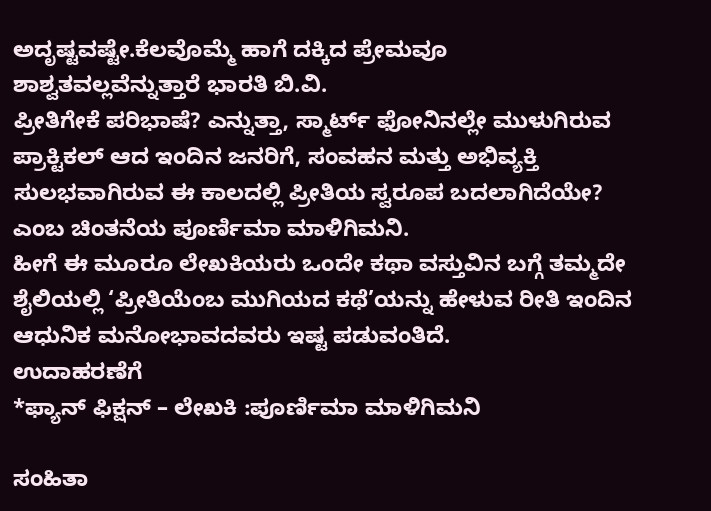ಅದೃಷ್ಟವಷ್ಟೇ.ಕೆಲವೊಮ್ಮೆ ಹಾಗೆ ದಕ್ಕಿದ ಪ್ರೇಮವೂ ಶಾಶ್ವತವಲ್ಲವೆನ್ನುತ್ತಾರೆ ಭಾರತಿ ಬಿ.ವಿ.
ಪ್ರೀತಿಗೇಕೆ ಪರಿಭಾಷೆ? ಎನ್ನುತ್ತಾ, ಸ್ಮಾರ್ಟ್ ಫೋನಿನಲ್ಲೇ ಮುಳುಗಿರುವ ಪ್ರಾಕ್ಟಿಕಲ್ ಆದ ಇಂದಿನ ಜನರಿಗೆ, ಸಂವಹನ ಮತ್ತು ಅಭಿವ್ಯಕ್ತಿ ಸುಲಭವಾಗಿರುವ ಈ ಕಾಲದಲ್ಲಿ ಪ್ರೀತಿಯ ಸ್ವರೂಪ ಬದಲಾಗಿದೆಯೇ? ಎಂಬ ಚಿಂತನೆಯ ಪೂರ್ಣಿಮಾ ಮಾಳಿಗಿಮನಿ.
ಹೀಗೆ ಈ ಮೂರೂ ಲೇಖಕಿಯರು ಒಂದೇ ಕಥಾ ವಸ್ತುವಿನ ಬಗ್ಗೆ ತಮ್ಮದೇ ಶೈಲಿಯಲ್ಲಿ ‘ಪ್ರೀತಿಯೆಂಬ ಮುಗಿಯದ ಕಥೆ’ಯನ್ನು ಹೇಳುವ ರೀತಿ ಇಂದಿನ ಆಧುನಿಕ ಮನೋಭಾವದವರು ಇಷ್ಟ ಪಡುವಂತಿದೆ.
ಉದಾಹರಣೆಗೆ
*ಫ್ಯಾನ್ ಫಿಕ್ಷನ್ – ಲೇಖಕಿ :ಪೂರ್ಣಿಮಾ ಮಾಳಿಗಿಮನಿ

ಸಂಹಿತಾ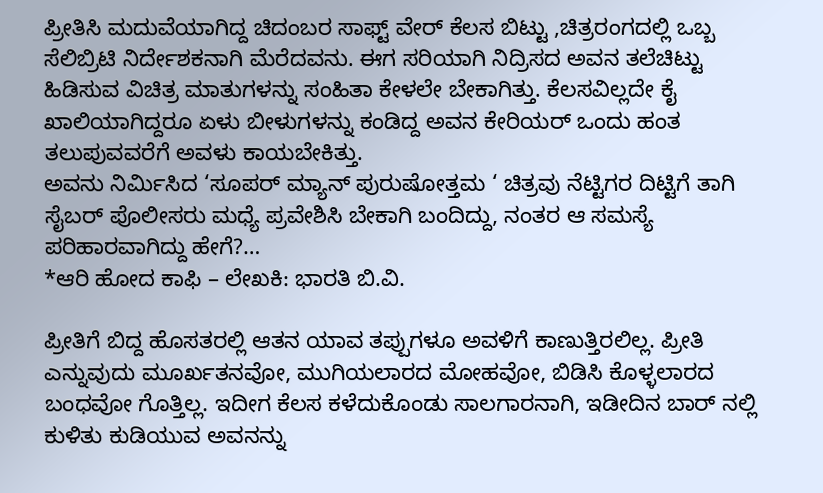ಪ್ರೀತಿಸಿ ಮದುವೆಯಾಗಿದ್ದ ಚಿದಂಬರ ಸಾಫ್ಟ್ ವೇರ್ ಕೆಲಸ ಬಿಟ್ಟು ,ಚಿತ್ರರಂಗದಲ್ಲಿ ಒಬ್ಬ ಸೆಲಿಬ್ರಿಟಿ ನಿರ್ದೇಶಕನಾಗಿ ಮೆರೆದವನು. ಈಗ ಸರಿಯಾಗಿ ನಿದ್ರಿಸದ ಅವನ ತಲೆಚಿಟ್ಟು ಹಿಡಿಸುವ ವಿಚಿತ್ರ ಮಾತುಗಳನ್ನು ಸಂಹಿತಾ ಕೇಳಲೇ ಬೇಕಾಗಿತ್ತು. ಕೆಲಸವಿಲ್ಲದೇ ಕೈ ಖಾಲಿಯಾಗಿದ್ದರೂ ಏಳು ಬೀಳುಗಳನ್ನು ಕಂಡಿದ್ದ ಅವನ ಕೇರಿಯರ್ ಒಂದು ಹಂತ ತಲುಪುವವರೆಗೆ ಅವಳು ಕಾಯಬೇಕಿತ್ತು.
ಅವನು ನಿರ್ಮಿಸಿದ ‘ಸೂಪರ್ ಮ್ಯಾನ್ ಪುರುಷೋತ್ತಮ ‘ ಚಿತ್ರವು ನೆಟ್ಟಿಗರ ದಿಟ್ಟಿಗೆ ತಾಗಿ ಸೈಬರ್ ಪೊಲೀಸರು ಮಧ್ಯೆ ಪ್ರವೇಶಿಸಿ ಬೇಕಾಗಿ ಬಂದಿದ್ದು, ನಂತರ ಆ ಸಮಸ್ಯೆ ಪರಿಹಾರವಾಗಿದ್ದು ಹೇಗೆ?…
*ಆರಿ ಹೋದ ಕಾಫಿ – ಲೇಖಕಿ: ಭಾರತಿ ಬಿ.ವಿ.

ಪ್ರೀತಿಗೆ ಬಿದ್ದ ಹೊಸತರಲ್ಲಿ ಆತನ ಯಾವ ತಪ್ಪುಗಳೂ ಅವಳಿಗೆ ಕಾಣುತ್ತಿರಲಿಲ್ಲ. ಪ್ರೀತಿ ಎನ್ನುವುದು ಮೂರ್ಖತನವೋ, ಮುಗಿಯಲಾರದ ಮೋಹವೋ, ಬಿಡಿಸಿ ಕೊಳ್ಳಲಾರದ ಬಂಧವೋ ಗೊತ್ತಿಲ್ಲ. ಇದೀಗ ಕೆಲಸ ಕಳೆದುಕೊಂಡು ಸಾಲಗಾರನಾಗಿ, ಇಡೀದಿನ ಬಾರ್ ನಲ್ಲಿ ಕುಳಿತು ಕುಡಿಯುವ ಅವನನ್ನು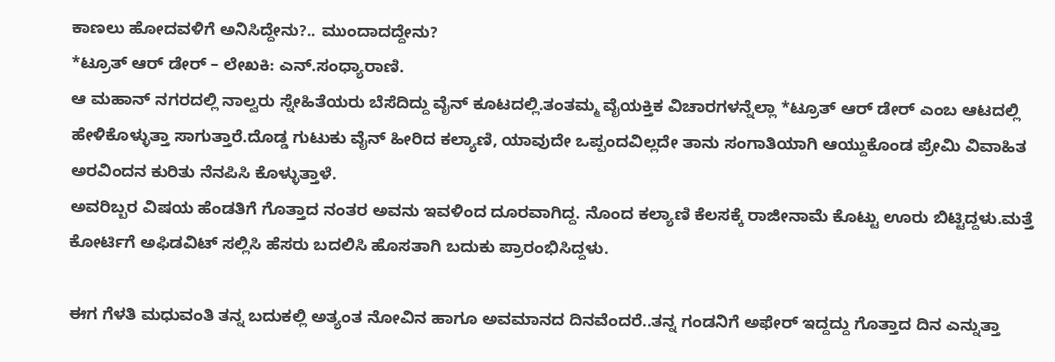ಕಾಣಲು ಹೋದವಳಿಗೆ ಅನಿಸಿದ್ದೇನು?.. ಮುಂದಾದದ್ದೇನು?
*ಟ್ರೂತ್ ಆರ್ ಡೇರ್ – ಲೇಖಕಿ: ಎನ್.ಸಂಧ್ಯಾರಾಣಿ.
ಆ ಮಹಾನ್ ನಗರದಲ್ಲಿ ನಾಲ್ವರು ಸ್ನೇಹಿತೆಯರು ಬೆಸೆದಿದ್ದು ವೈನ್ ಕೂಟದಲ್ಲಿ.ತಂತಮ್ಮ ವೈಯಕ್ತಿಕ ವಿಚಾರಗಳನ್ನೆಲ್ಲಾ *ಟ್ರೂತ್ ಆರ್ ಡೇರ್ ಎಂಬ ಆಟದಲ್ಲಿ ಹೇಳಿಕೊಳ್ಳುತ್ತಾ ಸಾಗುತ್ತಾರೆ.ದೊಡ್ಡ ಗುಟುಕು ವೈನ್ ಹೀರಿದ ಕಲ್ಯಾಣಿ, ಯಾವುದೇ ಒಪ್ಪಂದವಿಲ್ಲದೇ ತಾನು ಸಂಗಾತಿಯಾಗಿ ಆಯ್ದುಕೊಂಡ ಪ್ರೇಮಿ ವಿವಾಹಿತ ಅರವಿಂದನ ಕುರಿತು ನೆನಪಿಸಿ ಕೊಳ್ಳುತ್ತಾಳೆ.
ಅವರಿಬ್ಬರ ವಿಷಯ ಹೆಂಡತಿಗೆ ಗೊತ್ತಾದ ನಂತರ ಅವನು ಇವಳಿಂದ ದೂರವಾಗಿದ್ದ. ನೊಂದ ಕಲ್ಯಾಣಿ ಕೆಲಸಕ್ಕೆ ರಾಜೀನಾಮೆ ಕೊಟ್ಟು ಊರು ಬಿಟ್ಟಿದ್ದಳು.ಮತ್ತೆ ಕೋರ್ಟಿಗೆ ಅಫಿಡವಿಟ್ ಸಲ್ಲಿಸಿ ಹೆಸರು ಬದಲಿಸಿ ಹೊಸತಾಗಿ ಬದುಕು ಪ್ರಾರಂಭಿಸಿದ್ದಳು.

ಈಗ ಗೆಳತಿ ಮಧುವಂತಿ ತನ್ನ ಬದುಕಲ್ಲಿ ಅತ್ಯಂತ ನೋವಿನ ಹಾಗೂ ಅವಮಾನದ ದಿನವೆಂದರೆ..ತನ್ನ ಗಂಡನಿಗೆ ಅಫೇರ್ ಇದ್ದದ್ದು ಗೊತ್ತಾದ ದಿನ ಎನ್ನುತ್ತಾ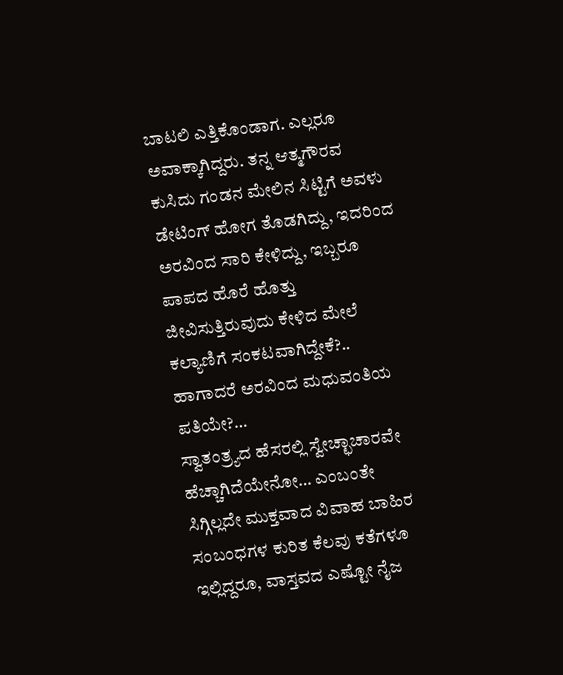ಬಾಟಲಿ ಎತ್ತಿಕೊಂಡಾಗ. ಎಲ್ಲರೂ ಅವಾಕ್ಕಾಗಿದ್ದರು. ತನ್ನ ಆತ್ಮಗೌರವ ಕುಸಿದು ಗಂಡನ ಮೇಲಿನ ಸಿಟ್ಟಿಗೆ ಅವಳು ಡೇಟಿಂಗ್ ಹೋಗ ತೊಡಗಿದ್ದು, ಇದರಿಂದ ಅರವಿಂದ ಸಾರಿ ಕೇಳಿದ್ದು, ಇಬ್ಬರೂ ಪಾಪದ ಹೊರೆ ಹೊತ್ತು ಜೀವಿಸುತ್ತಿರುವುದು ಕೇಳಿದ ಮೇಲೆ ಕಲ್ಯಾಣಿಗೆ ಸಂಕಟವಾಗಿದ್ದೇಕೆ?.. ಹಾಗಾದರೆ ಅರವಿಂದ ಮಧುವಂತಿಯ ಪತಿಯೇ?…
ಸ್ವಾತಂತ್ರ್ಯದ ಹೆಸರಲ್ಲಿ ಸ್ವೇಚ್ಛಾಚಾರವೇ ಹೆಚ್ಚಾಗಿದೆಯೇನೋ… ಎಂಬಂತೇ ಸಿಗ್ಗಿಲ್ಲದೇ ಮುಕ್ತವಾದ ವಿವಾಹ ಬಾಹಿರ ಸಂಬಂಧಗಳ ಕುರಿತ ಕೆಲವು ಕತೆಗಳೂ ಇಲ್ಲಿದ್ದರೂ, ವಾಸ್ತವದ ಎಷ್ಟೋ ನೈಜ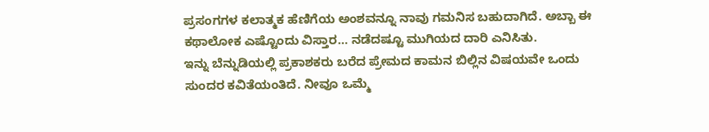ಪ್ರಸಂಗಗಳ ಕಲಾತ್ಮಕ ಹೆಣಿಗೆಯ ಅಂಶವನ್ನೂ ನಾವು ಗಮನಿಸ ಬಹುದಾಗಿದೆ. ಅಬ್ಬಾ ಈ ಕಥಾಲೋಕ ಎಷ್ಟೊಂದು ವಿಸ್ತಾರ… ನಡೆದಷ್ಟೂ ಮುಗಿಯದ ದಾರಿ ಎನಿಸಿತು.
ಇನ್ನು ಬೆನ್ನುಡಿಯಲ್ಲಿ ಪ್ರಕಾಶಕರು ಬರೆದ ಪ್ರೇಮದ ಕಾಮನ ಬಿಲ್ಲಿನ ವಿಷಯವೇ ಒಂದು ಸುಂದರ ಕವಿತೆಯಂತಿದೆ. ನೀವೂ ಒಮ್ಮೆ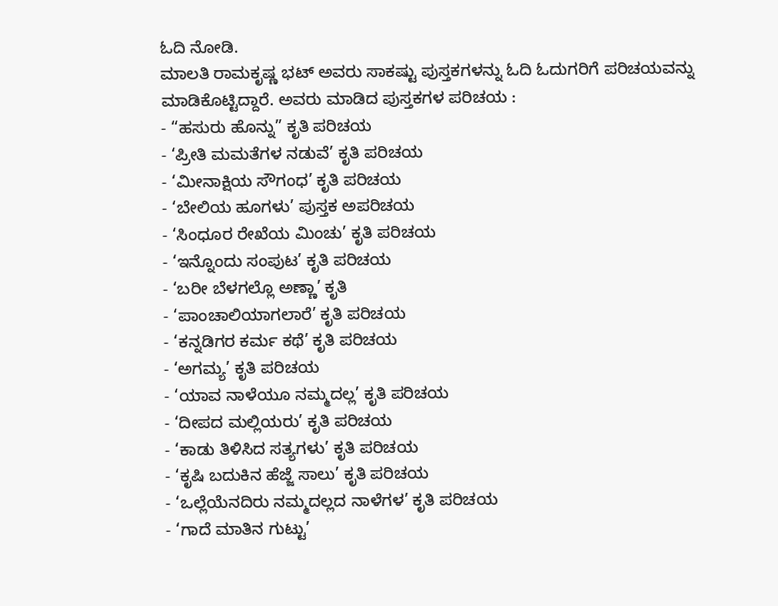ಓದಿ ನೋಡಿ.
ಮಾಲತಿ ರಾಮಕೃಷ್ಣ ಭಟ್ ಅವರು ಸಾಕಷ್ಟು ಪುಸ್ತಕಗಳನ್ನು ಓದಿ ಓದುಗರಿಗೆ ಪರಿಚಯವನ್ನು ಮಾಡಿಕೊಟ್ಟಿದ್ದಾರೆ. ಅವರು ಮಾಡಿದ ಪುಸ್ತಕಗಳ ಪರಿಚಯ :
- “ಹಸುರು ಹೊನ್ನು” ಕೃತಿ ಪರಿಚಯ
- ‘ಪ್ರೀತಿ ಮಮತೆಗಳ ನಡುವೆ’ ಕೃತಿ ಪರಿಚಯ
- ‘ಮೀನಾಕ್ಷಿಯ ಸೌಗಂಧ’ ಕೃತಿ ಪರಿಚಯ
- ‘ಬೇಲಿಯ ಹೂಗಳು’ ಪುಸ್ತಕ ಅಪರಿಚಯ
- ‘ಸಿಂಧೂರ ರೇಖೆಯ ಮಿಂಚು’ ಕೃತಿ ಪರಿಚಯ
- ‘ಇನ್ನೊಂದು ಸಂಪುಟ’ ಕೃತಿ ಪರಿಚಯ
- ‘ಬರೀ ಬೆಳಗಲ್ಲೊ ಅಣ್ಣಾ’ ಕೃತಿ
- ‘ಪಾಂಚಾಲಿಯಾಗಲಾರೆ’ ಕೃತಿ ಪರಿಚಯ
- ‘ಕನ್ನಡಿಗರ ಕರ್ಮ ಕಥೆ’ ಕೃತಿ ಪರಿಚಯ
- ‘ಅಗಮ್ಯ’ ಕೃತಿ ಪರಿಚಯ
- ‘ಯಾವ ನಾಳೆಯೂ ನಮ್ಮದಲ್ಲ’ ಕೃತಿ ಪರಿಚಯ
- ‘ದೀಪದ ಮಲ್ಲಿಯರು’ ಕೃತಿ ಪರಿಚಯ
- ‘ಕಾಡು ತಿಳಿಸಿದ ಸತ್ಯಗಳು’ ಕೃತಿ ಪರಿಚಯ
- ‘ಕೃಷಿ ಬದುಕಿನ ಹೆಜ್ಜೆ ಸಾಲು’ ಕೃತಿ ಪರಿಚಯ
- ‘ಒಲ್ಲೆಯೆನದಿರು ನಮ್ಮದಲ್ಲದ ನಾಳೆಗಳ’ ಕೃತಿ ಪರಿಚಯ
- ‘ಗಾದೆ ಮಾತಿನ ಗುಟ್ಟು’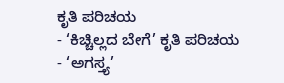ಕೃತಿ ಪರಿಚಯ
- ‘ಕಿಚ್ಚಿಲ್ಲದ ಬೇಗೆ’ ಕೃತಿ ಪರಿಚಯ
- ‘ಅಗಸ್ತ್ಯ’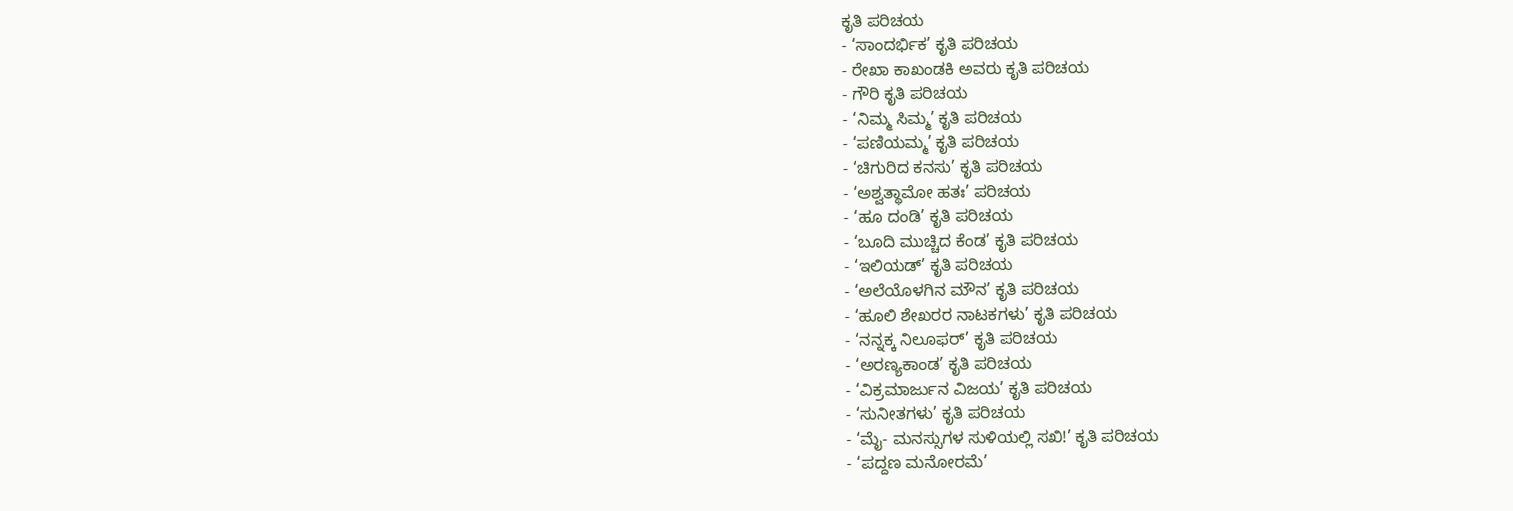ಕೃತಿ ಪರಿಚಯ
- ‘ಸಾಂದರ್ಭಿಕ’ ಕೃತಿ ಪರಿಚಯ
- ರೇಖಾ ಕಾಖಂಡಕಿ ಅವರು ಕೃತಿ ಪರಿಚಯ
- ಗೌರಿ ಕೃತಿ ಪರಿಚಯ
- ‘ನಿಮ್ಮ ಸಿಮ್ಮ’ ಕೃತಿ ಪರಿಚಯ
- ‘ಪಣಿಯಮ್ಮ’ ಕೃತಿ ಪರಿಚಯ
- ‘ಚಿಗುರಿದ ಕನಸು’ ಕೃತಿ ಪರಿಚಯ
- ‘ಅಶ್ವತ್ಥಾಮೋ ಹತಃ’ ಪರಿಚಯ
- ‘ಹೂ ದಂಡಿ’ ಕೃತಿ ಪರಿಚಯ
- ‘ಬೂದಿ ಮುಚ್ಚಿದ ಕೆಂಡ’ ಕೃತಿ ಪರಿಚಯ
- ‘ಇಲಿಯಡ್’ ಕೃತಿ ಪರಿಚಯ
- ‘ಅಲೆಯೊಳಗಿನ ಮೌನ’ ಕೃತಿ ಪರಿಚಯ
- ‘ಹೂಲಿ ಶೇಖರರ ನಾಟಕಗಳು’ ಕೃತಿ ಪರಿಚಯ
- ‘ನನ್ನಕ್ಕ ನಿಲೂಫರ್’ ಕೃತಿ ಪರಿಚಯ
- ‘ಅರಣ್ಯಕಾಂಡ’ ಕೃತಿ ಪರಿಚಯ
- ‘ವಿಕ್ರಮಾರ್ಜುನ ವಿಜಯ’ ಕೃತಿ ಪರಿಚಯ
- ‘ಸುನೀತಗಳು’ ಕೃತಿ ಪರಿಚಯ
- ‘ಮೈ- ಮನಸ್ಸುಗಳ ಸುಳಿಯಲ್ಲಿ ಸಖಿ!’ ಕೃತಿ ಪರಿಚಯ
- ‘ಪದ್ದಣ ಮನೋರಮೆ’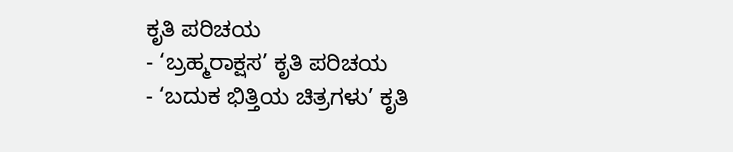ಕೃತಿ ಪರಿಚಯ
- ‘ಬ್ರಹ್ಮರಾಕ್ಷಸ’ ಕೃತಿ ಪರಿಚಯ
- ‘ಬದುಕ ಭಿತ್ತಿಯ ಚಿತ್ರಗಳು’ ಕೃತಿ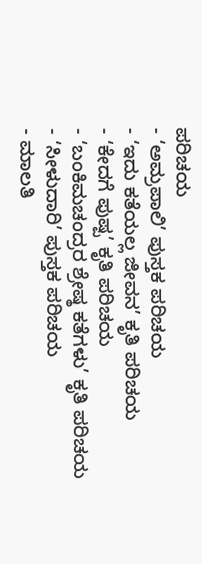ಪರಿಚಯ
- ‘ಅಮ್ರಪಾಲಿ’ ಪುಸ್ತಕ ಪರಿಚಯ
- ‘ಇದು ಕತೆಯಲ್ಲ ಜೀವನ’ ಕೃತಿ ಪರಿಚಯ
- ‘ಕೇದಗೆ ಪುಷ್ಪ’ ಕೃತಿ ಪರಿಚಯ
- ‘ಬಂಕಿಮಚಂದ್ರರ ಶ್ರೇಷ್ಠ ಕತೆಗಳು’ ಕೃತಿ ಪರಿಚಯ
- ‘ಸೀಳುದಾರಿ’ ಪುಸ್ತಕ ಪರಿಚಯ
- ಮಾಲತಿ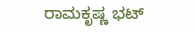ರಾಮಕೃಷ್ಣ ಭಟ್